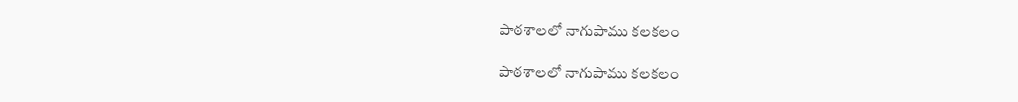పాఠశాలలో నాగుపాము కలకలం

పాఠశాలలో నాగుపాము కలకలం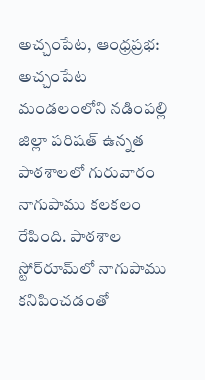అచ్చంపేట, ఆంధ్రప్రభ: అచ్చంపేట మండలంలోని నడింపల్లి జిల్లా పరిషత్ ఉన్నత పాఠశాలలో గురువారం నాగుపాము కలకలం రేపింది. పాఠశాల స్టోర్‌రూమ్‌లో నాగుపాము కనిపించడంతో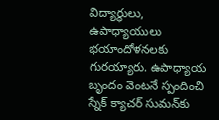విద్యార్థులు, ఉపాధ్యాయులు భయాందోళనలకు గురయ్యారు. ఉపాధ్యాయ బృందం వెంటనే స్పందించి స్నేక్ క్యాచర్ సుమన్‌కు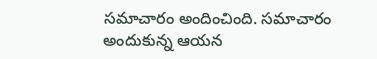సమాచారం అందించింది. సమాచారం అందుకున్న ఆయన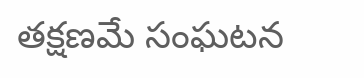తక్షణమే సంఘటన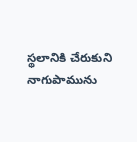స్థలానికి చేరుకుని నాగుపామును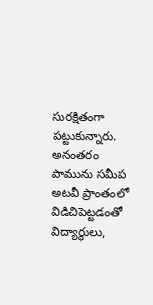సురక్షితంగా పట్టుకున్నారు. అనంతరం పామును సమీప అటవీ ప్రాంతంలో విడిచిపెట్టడంతో విద్యార్థులు,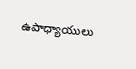ఉపాధ్యాయులు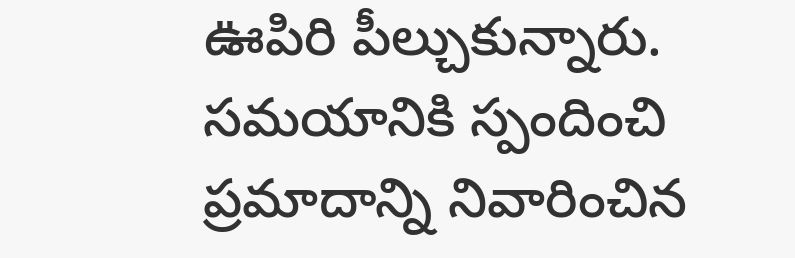ఊపిరి పీల్చుకున్నారు. సమయానికి స్పందించి ప్రమాదాన్ని నివారించిన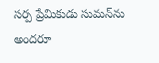సర్ప ప్రేమికుడు సుమన్‌ను అందరూ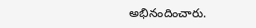అభినందించారు.